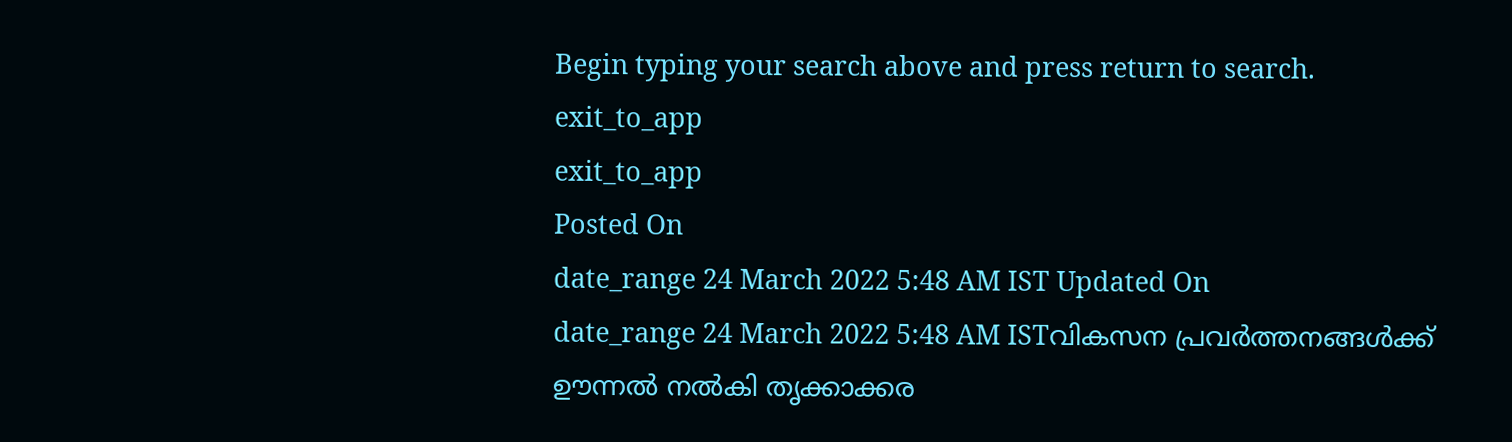Begin typing your search above and press return to search.
exit_to_app
exit_to_app
Posted On
date_range 24 March 2022 5:48 AM IST Updated On
date_range 24 March 2022 5:48 AM ISTവികസന പ്രവർത്തനങ്ങൾക്ക് ഊന്നൽ നൽകി തൃക്കാക്കര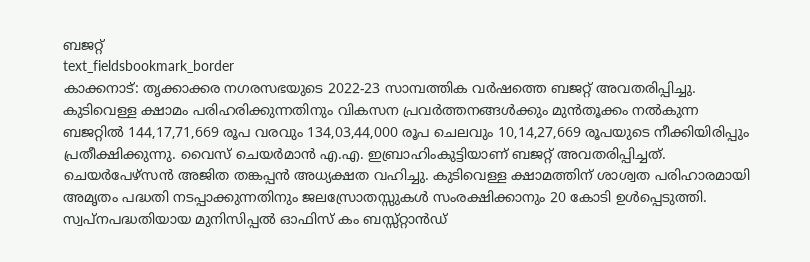ബജറ്റ്
text_fieldsbookmark_border
കാക്കനാട്: തൃക്കാക്കര നഗരസഭയുടെ 2022-23 സാമ്പത്തിക വർഷത്തെ ബജറ്റ് അവതരിപ്പിച്ചു. കുടിവെള്ള ക്ഷാമം പരിഹരിക്കുന്നതിനും വികസന പ്രവർത്തനങ്ങൾക്കും മുൻതൂക്കം നൽകുന്ന ബജറ്റിൽ 144,17,71,669 രൂപ വരവും 134,03,44,000 രൂപ ചെലവും 10,14,27,669 രൂപയുടെ നീക്കിയിരിപ്പും പ്രതീക്ഷിക്കുന്നു. വൈസ് ചെയർമാൻ എ.എ. ഇബ്രാഹിംകുട്ടിയാണ് ബജറ്റ് അവതരിപ്പിച്ചത്. ചെയർപേഴ്സൻ അജിത തങ്കപ്പൻ അധ്യക്ഷത വഹിച്ചു. കുടിവെള്ള ക്ഷാമത്തിന് ശാശ്വത പരിഹാരമായി അമൃതം പദ്ധതി നടപ്പാക്കുന്നതിനും ജലസ്രോതസ്സുകൾ സംരക്ഷിക്കാനും 20 കോടി ഉൾപ്പെടുത്തി. സ്വപ്നപദ്ധതിയായ മുനിസിപ്പൽ ഓഫിസ് കം ബസ്സ്റ്റാൻഡ്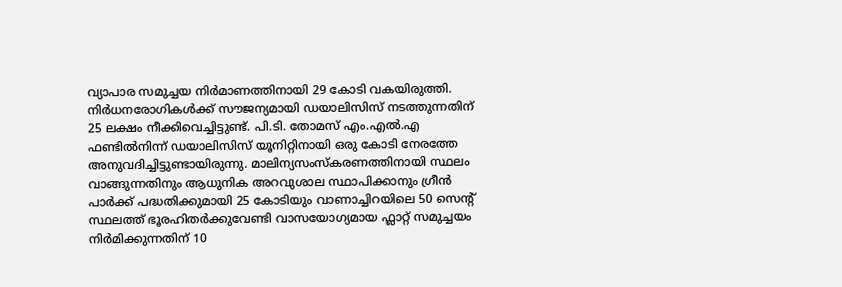വ്യാപാര സമുച്ചയ നിർമാണത്തിനായി 29 കോടി വകയിരുത്തി. നിർധനരോഗികൾക്ക് സൗജന്യമായി ഡയാലിസിസ് നടത്തുന്നതിന് 25 ലക്ഷം നീക്കിവെച്ചിട്ടുണ്ട്. പി.ടി. തോമസ് എം.എൽ.എ ഫണ്ടിൽനിന്ന് ഡയാലിസിസ് യൂനിറ്റിനായി ഒരു കോടി നേരത്തേ അനുവദിച്ചിട്ടുണ്ടായിരുന്നു. മാലിന്യസംസ്കരണത്തിനായി സ്ഥലം വാങ്ങുന്നതിനും ആധുനിക അറവുശാല സ്ഥാപിക്കാനും ഗ്രീൻ പാർക്ക് പദ്ധതിക്കുമായി 25 കോടിയും വാണാച്ചിറയിലെ 50 സെന്റ് സ്ഥലത്ത് ഭൂരഹിതർക്കുവേണ്ടി വാസയോഗ്യമായ ഫ്ലാറ്റ് സമുച്ചയം നിർമിക്കുന്നതിന് 10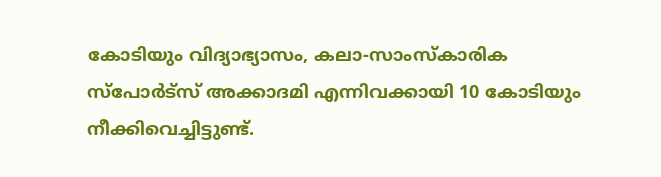കോടിയും വിദ്യാഭ്യാസം, കലാ-സാംസ്കാരിക സ്പോർട്സ് അക്കാദമി എന്നിവക്കായി 10 കോടിയും നീക്കിവെച്ചിട്ടുണ്ട്.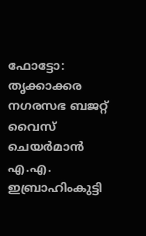ഫോട്ടോ: തൃക്കാക്കര നഗരസഭ ബജറ്റ് വൈസ് ചെയർമാൻ എ.എ. ഇബ്രാഹിംകുട്ടി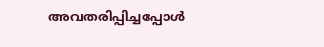അവതരിപ്പിച്ചപ്പോൾ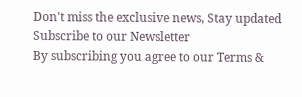Don't miss the exclusive news, Stay updated
Subscribe to our Newsletter
By subscribing you agree to our Terms &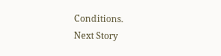Conditions.
Next Story